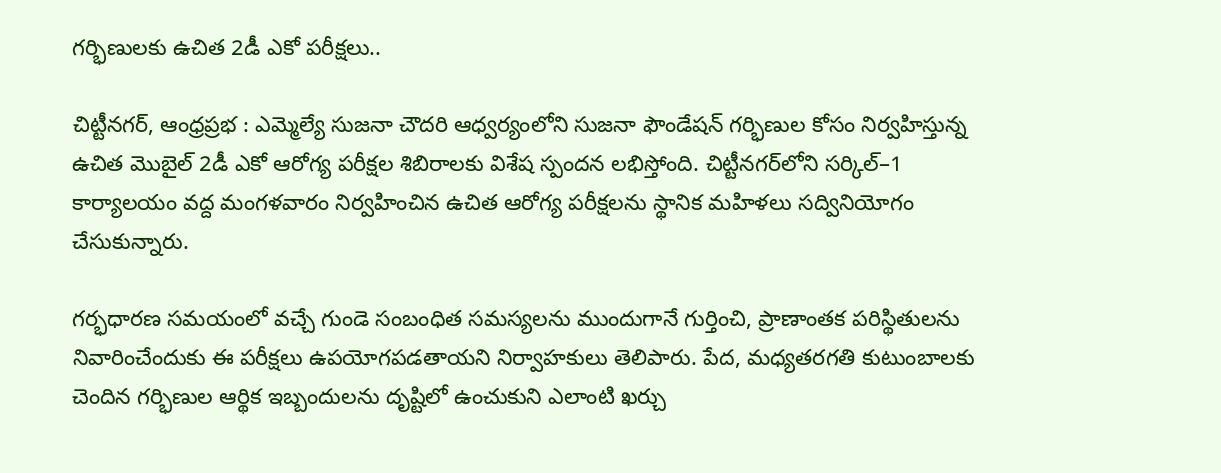గర్భిణులకు ఉచిత 2డీ ఎకో పరీక్షలు..

చిట్టీనగర్, ఆంధ్రప్రభ : ఎమ్మెల్యే సుజనా చౌదరి ఆధ్వర్యంలోని సుజనా ఫౌండేషన్‌ గర్భిణుల కోసం నిర్వహిస్తున్న ఉచిత మొబైల్‌ 2డీ ఎకో ఆరోగ్య పరీక్షల శిబిరాలకు విశేష స్పందన లభిస్తోంది. చిట్టీనగర్‌లోని సర్కిల్‌–1 కార్యాలయం వద్ద మంగళవారం నిర్వహించిన ఉచిత ఆరోగ్య పరీక్షలను స్థానిక మహిళలు సద్వినియోగం చేసుకున్నారు.

గర్భధారణ సమయంలో వచ్చే గుండె సంబంధిత సమస్యలను ముందుగానే గుర్తించి, ప్రాణాంతక పరిస్థితులను నివారించేందుకు ఈ పరీక్షలు ఉపయోగపడతాయని నిర్వాహకులు తెలిపారు. పేద, మధ్యతరగతి కుటుంబాలకు చెందిన గర్భిణుల ఆర్థిక ఇబ్బందులను దృష్టిలో ఉంచుకుని ఎలాంటి ఖర్చు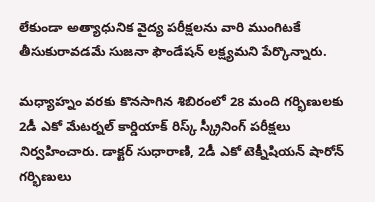లేకుండా అత్యాధునిక వైద్య పరీక్షలను వారి ముంగిటకే తీసుకురావడమే సుజనా ఫౌండేషన్‌ లక్ష్యమని పేర్కొన్నారు.

మధ్యాహ్నం వరకు కొనసాగిన శిబిరంలో 28 మంది గర్భిణులకు 2డీ ఎకో మేటర్నల్‌ కార్డియాక్‌ రిస్క్‌ స్క్రీనింగ్‌ పరీక్షలు నిర్వహించారు. డాక్టర్‌ సుధారాణి, 2డీ ఎకో టెక్నీషియన్‌ షారోన్‌ గర్భిణులు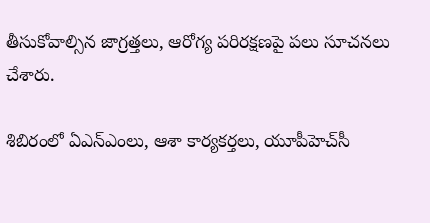తీసుకోవాల్సిన జాగ్రత్తలు, ఆరోగ్య పరిరక్షణపై పలు సూచనలు చేశారు.

శిబిరంలో ఏఎన్‌ఎంలు, ఆశా కార్యకర్తలు, యూపీహెచ్‌సీ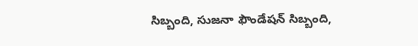సిబ్బంది, సుజనా ఫౌండేషన్‌ సిబ్బంది,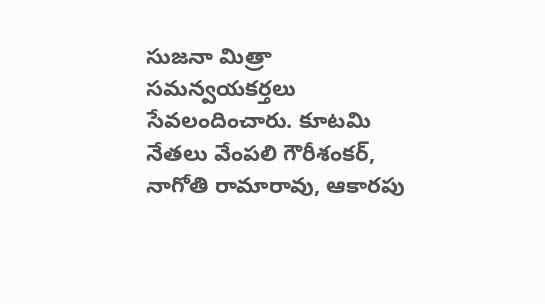సుజనా మిత్రా సమన్వయకర్తలు సేవలందించారు. కూటమి నేతలు వేంపలి గౌరీశంకర్‌, నాగోతి రామారావు, ఆకారపు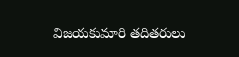విజయకుమారి తదితరులు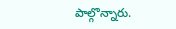పాల్గొన్నారు.